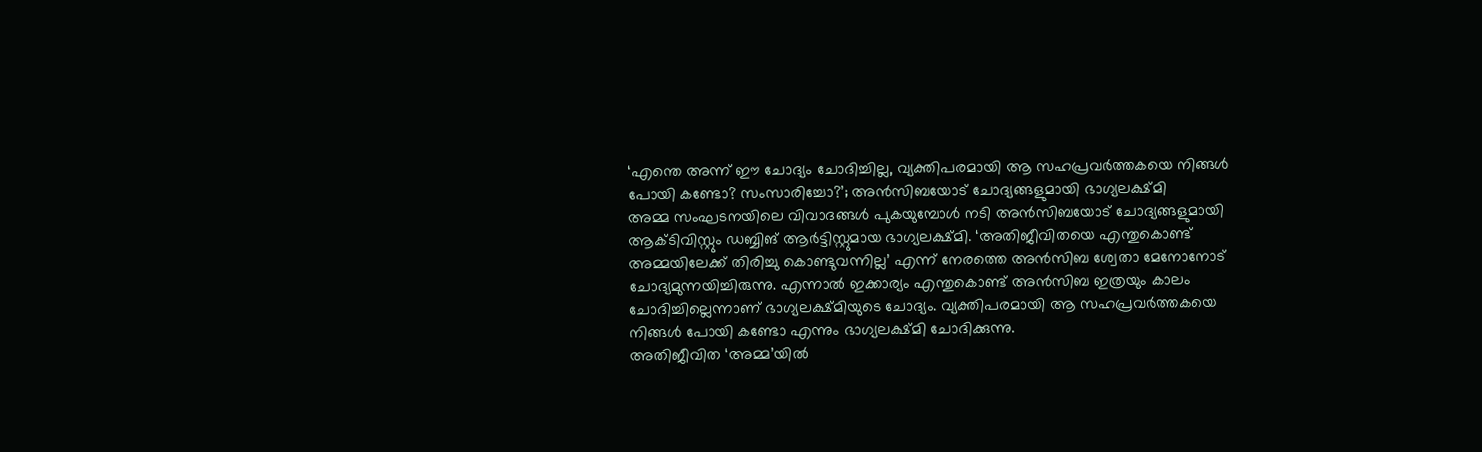‘എന്തെ അന്ന് ഈ ചോദ്യം ചോദിച്ചില്ല, വ്യക്തിപരമായി ആ സഹപ്രവർത്തകയെ നിങ്ങൾ പോയി കണ്ടോ? സംസാരിച്ചോ?’; അൻസിബയോട് ചോദ്യങ്ങളുമായി ഭാഗ്യലക്ഷ്മി
അമ്മ സംഘടനയിലെ വിവാദങ്ങൾ പുകയുമ്പോൾ നടി അൻസിബയോട് ചോദ്യങ്ങളുമായി ആക്ടിവിസ്റ്റും ഡബ്ബിങ് ആർട്ടിസ്റ്റുമായ ഭാഗ്യലക്ഷ്മി. ‘അതിജീവിതയെ എന്തുകൊണ്ട് അമ്മയിലേക്ക് തിരിച്ചു കൊണ്ടുവന്നില്ല’ എന്ന് നേരത്തെ അൻസിബ ശ്വേതാ മേനോനോട് ചോദ്യമുന്നയിച്ചിരുന്നു. എന്നാൽ ഇക്കാര്യം എന്തുകൊണ്ട് അൻസിബ ഇത്രയും കാലം ചോദിച്ചില്ലെന്നാണ് ഭാഗ്യലക്ഷ്മിയുടെ ചോദ്യം. വ്യക്തിപരമായി ആ സഹപ്രവർത്തകയെ നിങ്ങൾ പോയി കണ്ടോ എന്നും ഭാഗ്യലക്ഷ്മി ചോദിക്കുന്നു.
അതിജീവിത ‘അമ്മ’യിൽ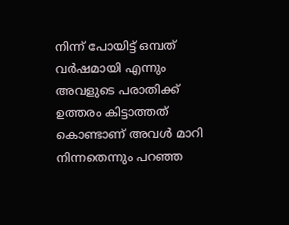നിന്ന് പോയിട്ട് ഒമ്പത് വർഷമായി എന്നും അവളുടെ പരാതിക്ക് ഉത്തരം കിട്ടാത്തത് കൊണ്ടാണ് അവൾ മാറി നിന്നതെന്നും പറഞ്ഞ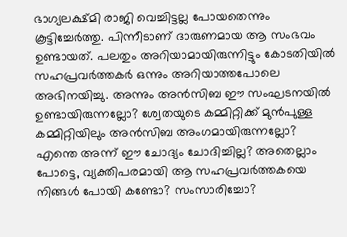ഭാഗ്യലക്ഷ്മി രാജി വെച്ചിട്ടല്ല പോയതെന്നും കൂട്ടിച്ചേർത്തു. പിന്നീടാണ് ദാരുണമായ ആ സംഭവം ഉണ്ടായത്. പലതും അറിയാമായിരുന്നിട്ടും കോടതിയിൽ സഹപ്രവർത്തകർ ഒന്നും അറിയാത്തപോലെ അഭിനയിച്ചു. അന്നും അൻസിബ ഈ സംഘടനയിൽ ഉണ്ടായിരുന്നല്ലോ? ശ്വേതയുടെ കമ്മിറ്റിക്ക് മുൻപുള്ള കമ്മിറ്റിയിലും അൻസിബ അംഗമായിരുന്നല്ലോ? എന്തെ അന്ന് ഈ ചോദ്യം ചോദിച്ചില്ല? അതെല്ലാം പോട്ടെ, വ്യക്തിപരമായി ആ സഹപ്രവർത്തകയെ നിങ്ങൾ പോയി കണ്ടോ? സംസാരിച്ചോ?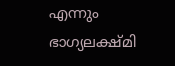എന്നും ഭാഗ്യലക്ഷ്മി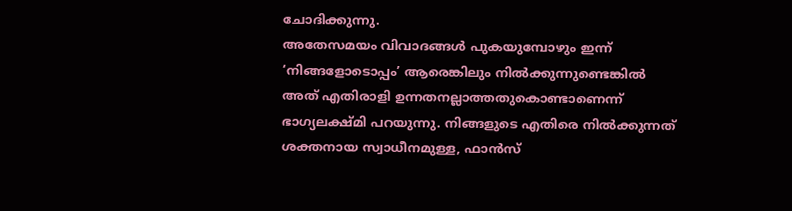ചോദിക്കുന്നു.
അതേസമയം വിവാദങ്ങൾ പുകയുമ്പോഴും ഇന്ന് ‘നിങ്ങളോടൊപ്പം’ ആരെങ്കിലും നിൽക്കുന്നുണ്ടെങ്കിൽ അത് എതിരാളി ഉന്നതനല്ലാത്തതുകൊണ്ടാണെന്ന് ഭാഗ്യലക്ഷ്മി പറയുന്നു. നിങ്ങളുടെ എതിരെ നിൽക്കുന്നത് ശക്തനായ സ്വാധീനമുള്ള, ഫാൻസ്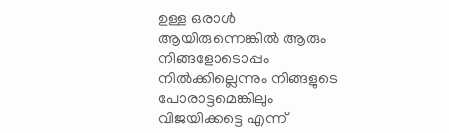ഉള്ള ഒരാൾ ആയിരുന്നെങ്കിൽ ആരും നിങ്ങളോടൊപ്പം നിൽക്കില്ലെന്നും നിങ്ങളുടെ പോരാട്ടമെങ്കിലും വിജയിക്കട്ടെ എന്ന്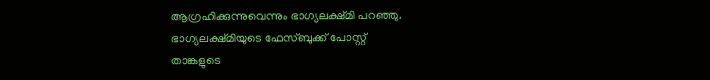ആഗ്രഹിക്കുന്നുവെന്നും ഭാഗ്യലക്ഷ്മി പറഞ്ഞു.
ഭാഗ്യലക്ഷ്മിയുടെ ഫേസ്ബുക്ക് പോസ്റ്റ്
താങ്കളുടെ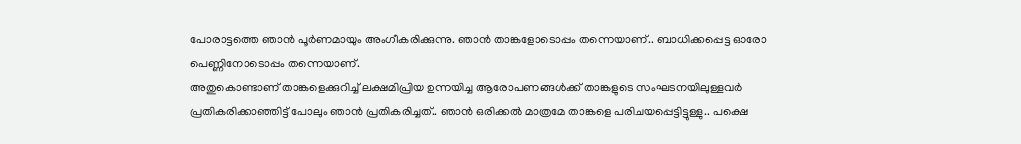പോരാട്ടത്തെ ഞാൻ പൂർണമായും അംഗീകരിക്കുന്നു. ഞാൻ താങ്കളോടൊപ്പം തന്നെയാണ്.. ബാധിക്കപ്പെട്ട ഓരോ പെണ്ണിനോടൊപ്പം തന്നെയാണ്.
അതുകൊണ്ടാണ് താങ്കളെക്കുറിച്ച് ലക്ഷമിപ്രിയ ഉന്നയിച്ച ആരോപണങ്ങൾക്ക് താങ്കളുടെ സംഘടനയിലുള്ളവർ പ്രതികരിക്കാഞ്ഞിട്ട് പോലും ഞാൻ പ്രതികരിച്ചത്.. ഞാൻ ഒരിക്കൽ മാത്രമേ താങ്കളെ പരിചയപ്പെട്ടിട്ടുള്ളു.. പക്ഷെ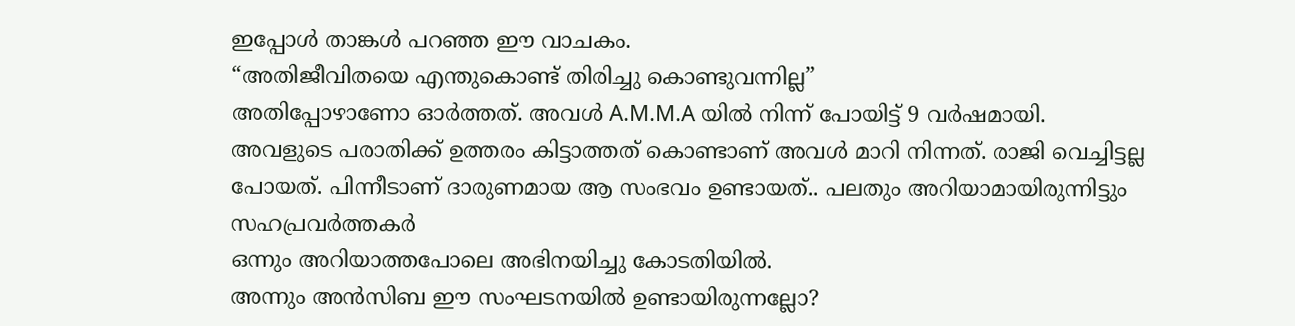ഇപ്പോൾ താങ്കൾ പറഞ്ഞ ഈ വാചകം.
“അതിജീവിതയെ എന്തുകൊണ്ട് തിരിച്ചു കൊണ്ടുവന്നില്ല”
അതിപ്പോഴാണോ ഓർത്തത്. അവൾ A.M.M.A യിൽ നിന്ന് പോയിട്ട് 9 വർഷമായി. അവളുടെ പരാതിക്ക് ഉത്തരം കിട്ടാത്തത് കൊണ്ടാണ് അവൾ മാറി നിന്നത്. രാജി വെച്ചിട്ടല്ല പോയത്. പിന്നീടാണ് ദാരുണമായ ആ സംഭവം ഉണ്ടായത്.. പലതും അറിയാമായിരുന്നിട്ടും സഹപ്രവർത്തകർ
ഒന്നും അറിയാത്തപോലെ അഭിനയിച്ചു കോടതിയിൽ.
അന്നും അൻസിബ ഈ സംഘടനയിൽ ഉണ്ടായിരുന്നല്ലോ?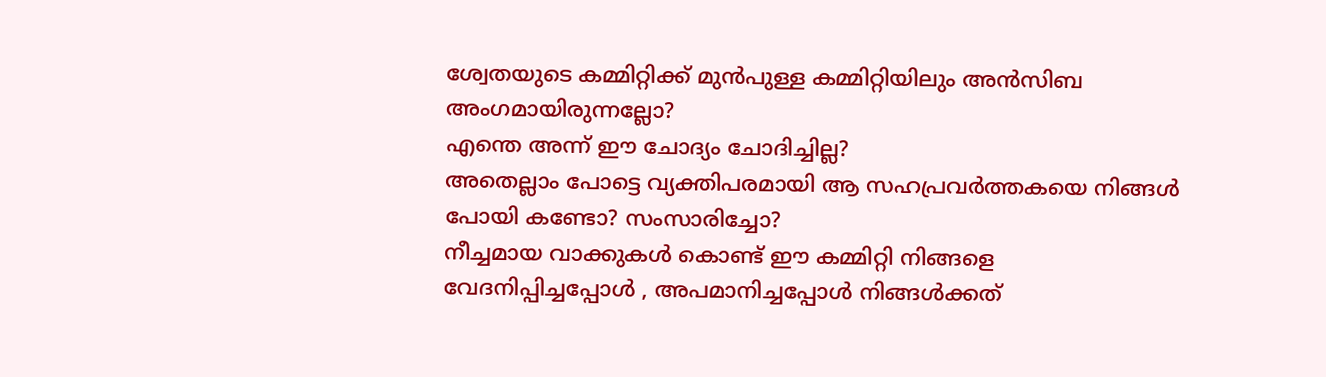ശ്വേതയുടെ കമ്മിറ്റിക്ക് മുൻപുള്ള കമ്മിറ്റിയിലും അൻസിബ അംഗമായിരുന്നല്ലോ?
എന്തെ അന്ന് ഈ ചോദ്യം ചോദിച്ചില്ല?
അതെല്ലാം പോട്ടെ വ്യക്തിപരമായി ആ സഹപ്രവർത്തകയെ നിങ്ങൾ പോയി കണ്ടോ? സംസാരിച്ചോ?
നീച്ചമായ വാക്കുകൾ കൊണ്ട് ഈ കമ്മിറ്റി നിങ്ങളെ വേദനിപ്പിച്ചപ്പോൾ , അപമാനിച്ചപ്പോൾ നിങ്ങൾക്കത്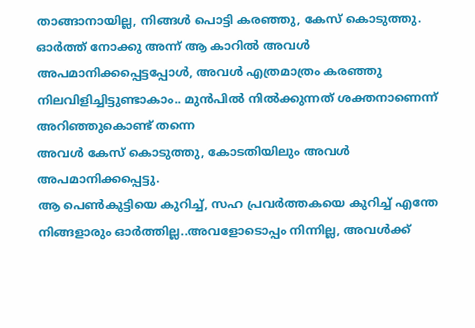താങ്ങാനായില്ല, നിങ്ങൾ പൊട്ടി കരഞ്ഞു, കേസ് കൊടുത്തു.
ഓർത്ത് നോക്കു അന്ന് ആ കാറിൽ അവൾ അപമാനിക്കപ്പെട്ടപ്പോൾ, അവൾ എത്രമാത്രം കരഞ്ഞു നിലവിളിച്ചിട്ടുണ്ടാകാം.. മുൻപിൽ നിൽക്കുന്നത് ശക്തനാണെന്ന് അറിഞ്ഞുകൊണ്ട് തന്നെ
അവൾ കേസ് കൊടുത്തു, കോടതിയിലും അവൾ അപമാനിക്കപ്പെട്ടു.
ആ പെൺകുട്ടിയെ കുറിച്ച്, സഹ പ്രവർത്തകയെ കുറിച്ച് എന്തേ നിങ്ങളാരും ഓർത്തില്ല..അവളോടൊപ്പം നിന്നില്ല, അവൾക്ക്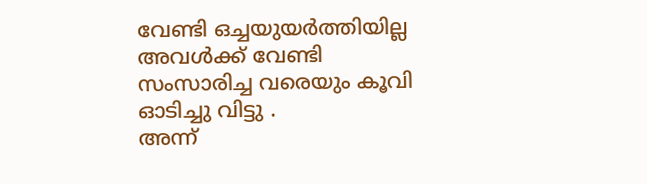വേണ്ടി ഒച്ചയുയർത്തിയില്ല അവൾക്ക് വേണ്ടി സംസാരിച്ച വരെയും കൂവി ഓടിച്ചു വിട്ടു .
അന്ന്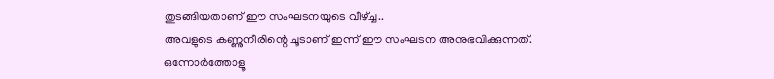തുടങ്ങിയതാണ് ഈ സംഘടനയുടെ വീഴ്ച്ച..
അവളുടെ കണ്ണുനീരിന്റെ ചൂടാണ് ഇന്ന് ഈ സംഘടന അനുഭവിക്കുന്നത്.
ഒന്നോർത്തോളൂ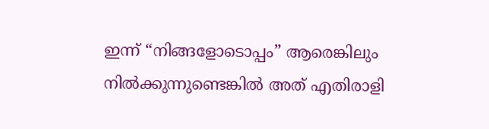ഇന്ന് “നിങ്ങളോടൊപ്പം” ആരെങ്കിലും നിൽക്കുന്നുണ്ടെങ്കിൽ അത് എതിരാളി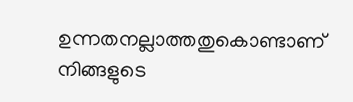ഉന്നതനല്ലാത്തതുകൊണ്ടാണ്
നിങ്ങളുടെ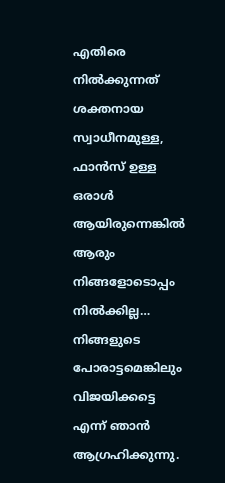എതിരെ നിൽക്കുന്നത് ശക്തനായ സ്വാധീനമുള്ള, ഫാൻസ് ഉള്ള ഒരാൾ ആയിരുന്നെങ്കിൽ ആരും നിങ്ങളോടൊപ്പം നിൽക്കില്ല…
നിങ്ങളുടെ പോരാട്ടമെങ്കിലും വിജയിക്കട്ടെ എന്ന് ഞാൻ ആഗ്രഹിക്കുന്നു.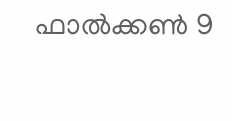ഫാൽക്കൺ 9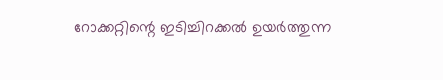റോക്കറ്റിന്റെ ഇടിച്ചിറക്കൽ ഉയർത്തുന്ന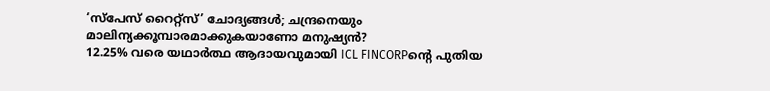‘സ്പേസ് റൈറ്റ്സ്’ ചോദ്യങ്ങൾ; ചന്ദ്രനെയും മാലിന്യക്കൂമ്പാരമാക്കുകയാണോ മനുഷ്യൻ?
12.25% വരെ യഥാർത്ഥ ആദായവുമായി ICL FINCORPന്റെ പുതിയ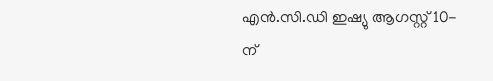എൻ.സി.ഡി ഇഷ്യു ആഗസ്റ്റ് 10-ന്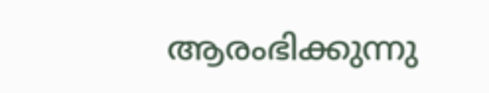ആരംഭിക്കുന്നു